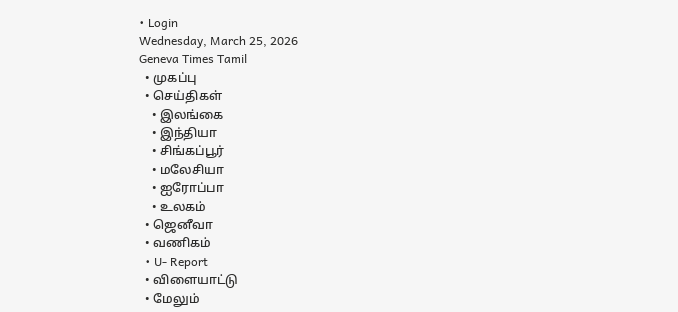• Login
Wednesday, March 25, 2026
Geneva Times Tamil
  • முகப்பு
  • செய்திகள்
    • இலங்கை
    • இந்தியா
    • சிங்கப்பூர்
    • மலேசியா
    • ஐரோப்பா
    • உலகம்
  • ஜெனீவா
  • வணிகம்
  • U- Report
  • விளையாட்டு
  • மேலும்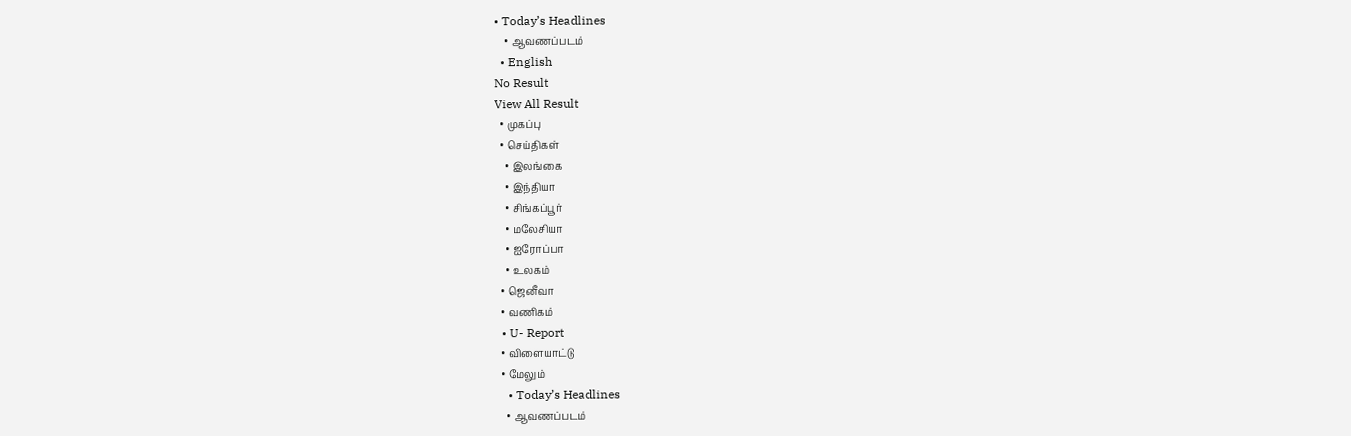• Today’s Headlines
    • ஆவணப்படம்
  • English
No Result
View All Result
  • முகப்பு
  • செய்திகள்
    • இலங்கை
    • இந்தியா
    • சிங்கப்பூர்
    • மலேசியா
    • ஐரோப்பா
    • உலகம்
  • ஜெனீவா
  • வணிகம்
  • U- Report
  • விளையாட்டு
  • மேலும்
    • Today’s Headlines
    • ஆவணப்படம்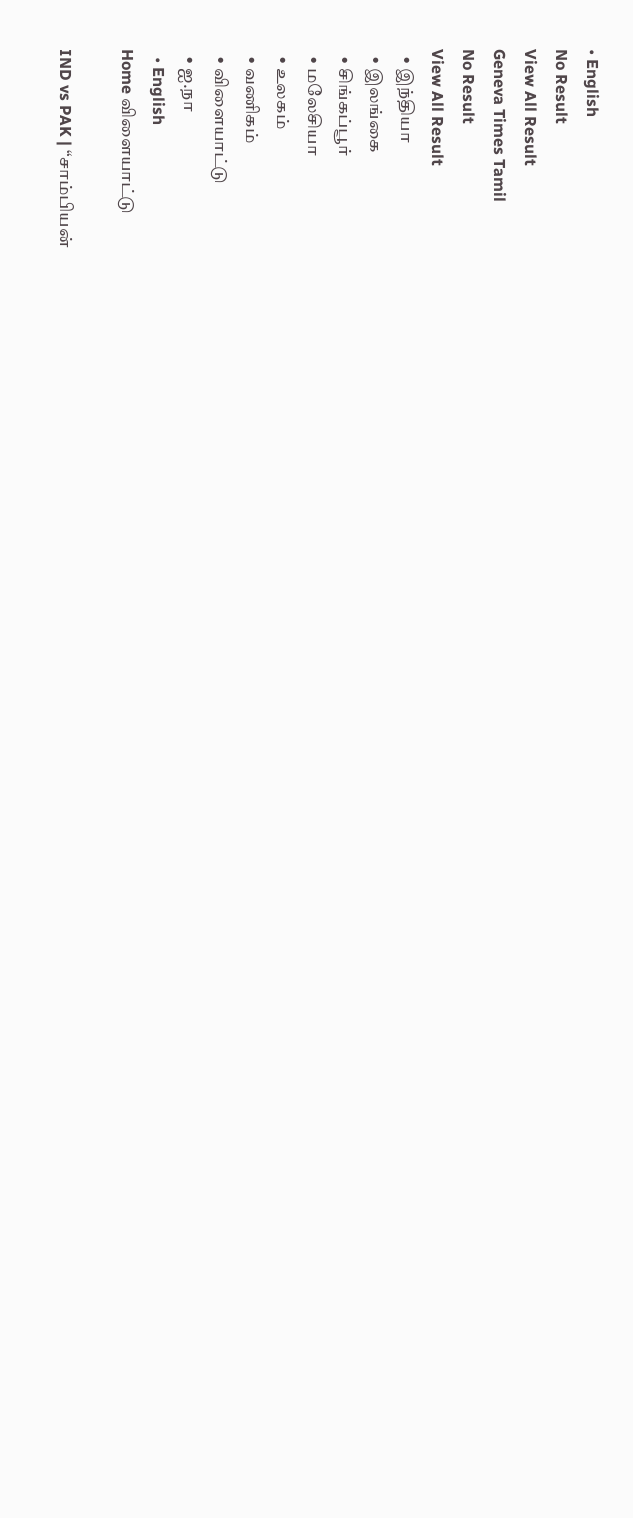• English
No Result
View All Result
Geneva Times Tamil
No Result
View All Result
  • இந்தியா
  • இலங்கை
  • சிங்கப்பூர்
  • மலேசியா
  • உலகம்
  • வணிகம்
  • விளையாட்டு
  • ஐ.நா
  • English
Home விளையாட்டு

IND vs PAK | “சாம்பியன்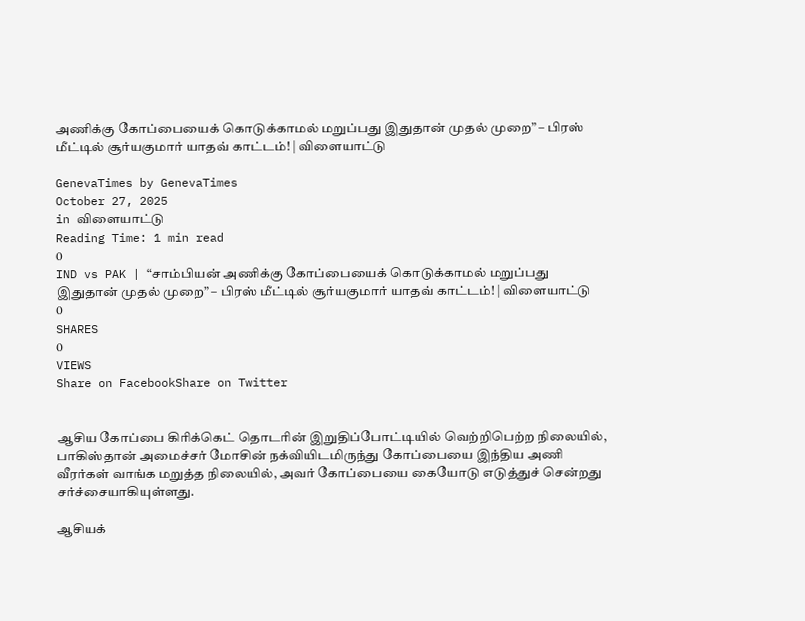அணிக்கு கோப்பையைக் கொடுக்காமல் மறுப்பது இதுதான் முதல் முறை” – பிரஸ் மீட்டில் சூர்யகுமார் யாதவ் காட்டம்! | விளையாட்டு

GenevaTimes by GenevaTimes
October 27, 2025
in விளையாட்டு
Reading Time: 1 min read
0
IND vs PAK | “சாம்பியன் அணிக்கு கோப்பையைக் கொடுக்காமல் மறுப்பது இதுதான் முதல் முறை” – பிரஸ் மீட்டில் சூர்யகுமார் யாதவ் காட்டம்! | விளையாட்டு
0
SHARES
0
VIEWS
Share on FacebookShare on Twitter


ஆசிய கோப்பை கிரிக்கெட் தொடரின் இறுதிப்போட்டியில் வெற்றிபெற்ற நிலையில், பாகிஸ்தான் அமைச்சர் மோசின் நக்வியிடமிருந்து கோப்பையை இந்திய அணி வீரர்கள் வாங்க மறுத்த நிலையில், அவர் கோப்பையை கையோடு எடுத்துச் சென்றது சர்ச்சையாகியுள்ளது.

ஆசியக்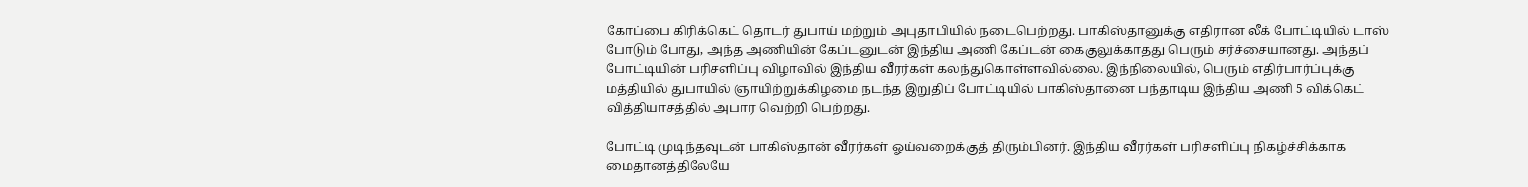கோப்பை கிரிக்கெட் தொடர் துபாய் மற்றும் அபுதாபியில் நடைபெற்றது. பாகிஸ்தானுக்கு எதிரான லீக் போட்டியில் டாஸ் போடும் போது, அந்த அணியின் கேப்டனுடன் இந்திய அணி கேப்டன் கைகுலுக்காதது பெரும் சர்ச்சையானது. அந்தப் போட்டியின் பரிசளிப்பு விழாவில் இந்திய வீரர்கள் கலந்துகொள்ளவில்லை. இந்நிலையில், பெரும் எதிர்பார்ப்புக்கு மத்தியில் துபாயில் ஞாயிற்றுக்கிழமை நடந்த இறுதிப் போட்டியில் பாகிஸ்தானை பந்தாடிய இந்திய அணி 5 விக்கெட் வித்தியாசத்தில் அபார வெற்றி பெற்றது.

போட்டி முடிந்தவுடன் பாகிஸ்தான் வீரர்கள் ஓய்வறைக்குத் திரும்பினர். இந்திய வீரர்கள் பரிசளிப்பு நிகழ்ச்சிக்காக மைதானத்திலேயே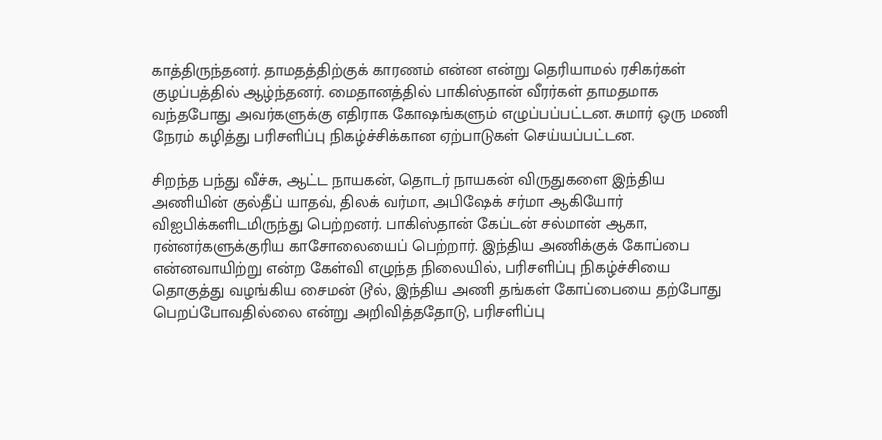காத்திருந்தனர். தாமதத்திற்குக் காரணம் என்ன என்று தெரியாமல் ரசிகர்கள் குழப்பத்தில் ஆழ்ந்தனர். மைதானத்தில் பாகிஸ்தான் வீரர்கள் தாமதமாக வந்தபோது அவர்களுக்கு எதிராக கோஷங்களும் எழுப்பப்பட்டன. சுமார் ஒரு மணி நேரம் கழித்து பரிசளிப்பு நிகழ்ச்சிக்கான ஏற்பாடுகள் செய்யப்பட்டன.

சிறந்த பந்து வீச்சு, ஆட்ட நாயகன், தொடர் நாயகன் விருதுகளை இந்திய அணியின் குல்தீப் யாதவ், திலக் வர்மா, அபிஷேக் சர்மா ஆகியோர் விஐபிக்களிடமிருந்து பெற்றனர். பாகிஸ்தான் கேப்டன் சல்மான் ஆகா, ரன்னர்களுக்குரிய காசோலையைப் பெற்றார். இந்திய அணிக்குக் கோப்பை என்னவாயிற்று என்ற கேள்வி எழுந்த நிலையில், பரிசளிப்பு நிகழ்ச்சியை தொகுத்து வழங்கிய சைமன் டூல், இந்திய அணி தங்கள் கோப்பையை தற்போது பெறப்போவதில்லை என்று அறிவித்ததோடு, பரிசளிப்பு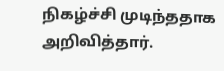நிகழ்ச்சி முடிந்ததாக அறிவித்தார்.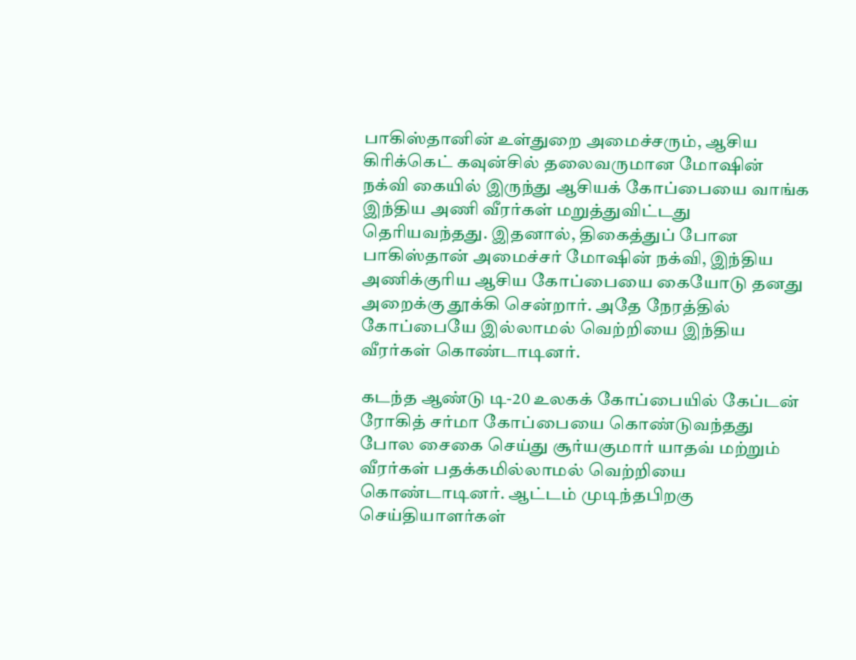பாகிஸ்தானின் உள்துறை அமைச்சரும், ஆசிய கிரிக்கெட் கவுன்சில் தலைவருமான மோஷின் நக்வி கையில் இருந்து ஆசியக் கோப்பையை வாங்க இந்திய அணி வீரர்கள் மறுத்துவிட்டது தெரியவந்தது. இதனால், திகைத்துப் போன பாகிஸ்தான் அமைச்சர் மோஷின் நக்வி, இந்திய அணிக்குரிய ஆசிய கோப்பையை கையோடு தனது அறைக்கு தூக்கி சென்றார். அதே நேரத்தில் கோப்பையே இல்லாமல் வெற்றியை இந்திய வீரர்கள் கொண்டாடினர்.

கடந்த ஆண்டு டி-20 உலகக் கோப்பையில் கேப்டன் ரோகித் சர்மா கோப்பையை கொண்டுவந்தது போல சைகை செய்து சூர்யகுமார் யாதவ் மற்றும் வீரர்கள் பதக்கமில்லாமல் வெற்றியை கொண்டாடினர். ஆட்டம் முடிந்தபிறகு செய்தியாளர்கள்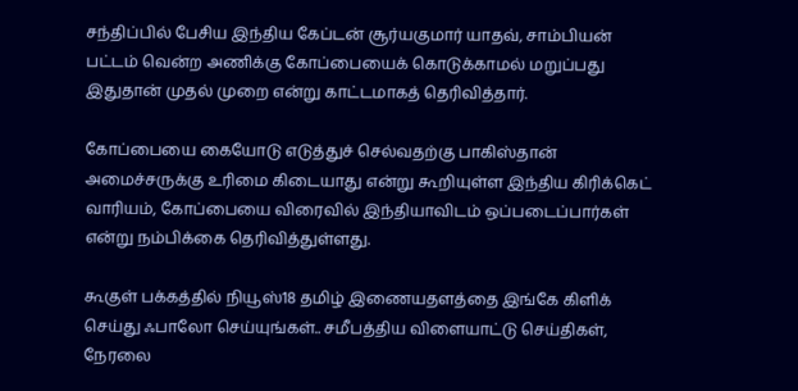சந்திப்பில் பேசிய இந்திய கேப்டன் சூர்யகுமார் யாதவ், சாம்பியன் பட்டம் வென்ற அணிக்கு கோப்பையைக் கொடுக்காமல் மறுப்பது இதுதான் முதல் முறை என்று காட்டமாகத் தெரிவித்தார்.

கோப்பையை கையோடு எடுத்துச் செல்வதற்கு பாகிஸ்தான் அமைச்சருக்கு உரிமை கிடையாது என்று கூறியுள்ள இந்திய கிரிக்கெட் வாரியம், கோப்பையை விரைவில் இந்தியாவிடம் ஒப்படைப்பார்கள் என்று நம்பிக்கை தெரிவித்துள்ளது.

கூகுள் பக்கத்தில் நியூஸ்18 தமிழ் இணையதளத்தை இங்கே கிளிக் செய்து ஃபாலோ செய்யுங்கள்.. சமீபத்திய விளையாட்டு செய்திகள், நேரலை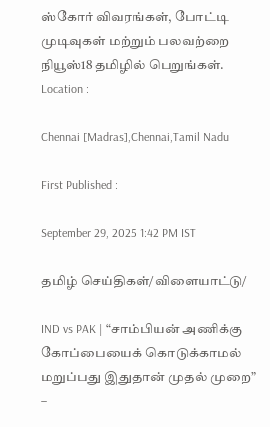ஸ்கோர் விவரங்கள், போட்டி முடிவுகள் மற்றும் பலவற்றை நியூஸ்18 தமிழில் பெறுங்கள்.
Location :

Chennai [Madras],Chennai,Tamil Nadu

First Published :

September 29, 2025 1:42 PM IST

தமிழ் செய்திகள்/விளையாட்டு/

IND vs PAK | “சாம்பியன் அணிக்கு கோப்பையைக் கொடுக்காமல் மறுப்பது இதுதான் முதல் முறை” –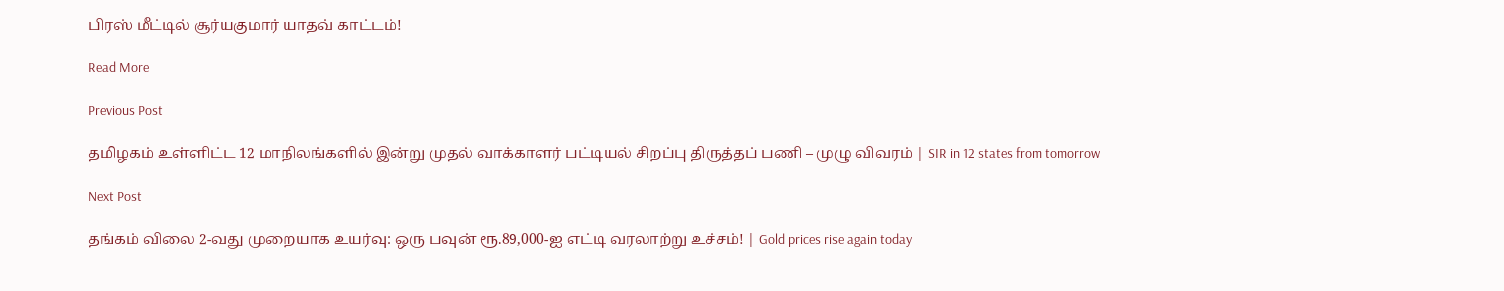பிரஸ் மீட்டில் சூர்யகுமார் யாதவ் காட்டம்!

Read More

Previous Post

தமிழகம் உள்ளிட்ட 12 மாநிலங்களில் இன்று முதல் வாக்காளர் பட்டியல் சிறப்பு திருத்தப் பணி – முழு விவரம் | SIR in 12 states from tomorrow

Next Post

தங்கம் விலை 2-வது முறையாக உயர்வு: ஒரு பவுன் ரூ.89,000-ஐ எட்டி வரலாற்று உச்சம்! | Gold prices rise again today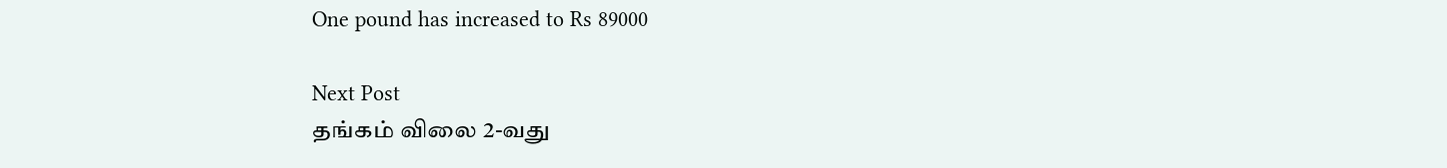One pound has increased to Rs 89000

Next Post
தங்கம் விலை 2-வது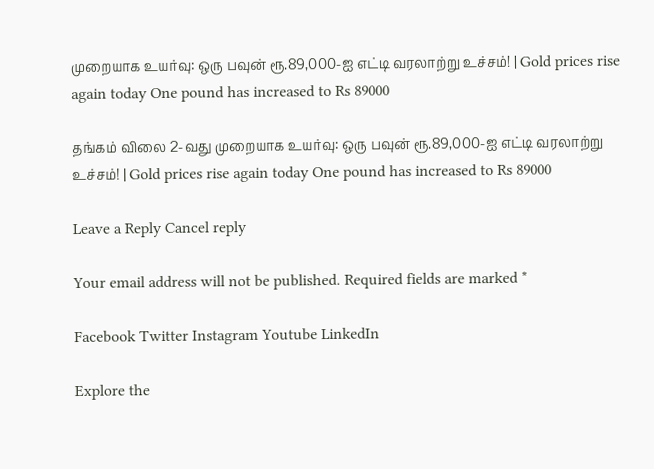முறையாக உயர்வு: ஒரு பவுன் ரூ.89,000-ஐ எட்டி வரலாற்று உச்சம்! | Gold prices rise again today One pound has increased to Rs 89000

தங்கம் விலை 2-வது முறையாக உயர்வு: ஒரு பவுன் ரூ.89,000-ஐ எட்டி வரலாற்று உச்சம்! | Gold prices rise again today One pound has increased to Rs 89000

Leave a Reply Cancel reply

Your email address will not be published. Required fields are marked *

Facebook Twitter Instagram Youtube LinkedIn

Explore the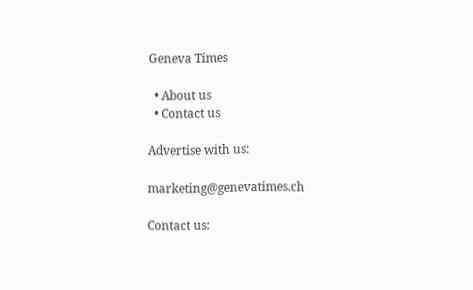Geneva Times

  • About us
  • Contact us

Advertise with us:

marketing@genevatimes.ch

Contact us: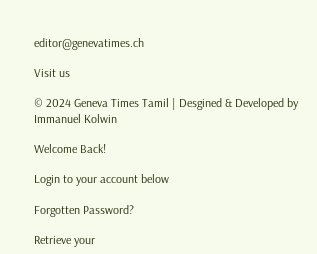editor@genevatimes.ch

Visit us

© 2024 Geneva Times Tamil | Desgined & Developed by Immanuel Kolwin

Welcome Back!

Login to your account below

Forgotten Password?

Retrieve your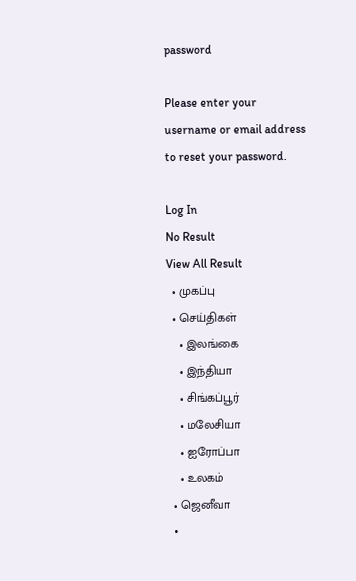password

Please enter your username or email address to reset your password.

Log In
No Result
View All Result
  • முகப்பு
  • செய்திகள்
    • இலங்கை
    • இந்தியா
    • சிங்கப்பூர்
    • மலேசியா
    • ஐரோப்பா
    • உலகம்
  • ஜெனீவா
  •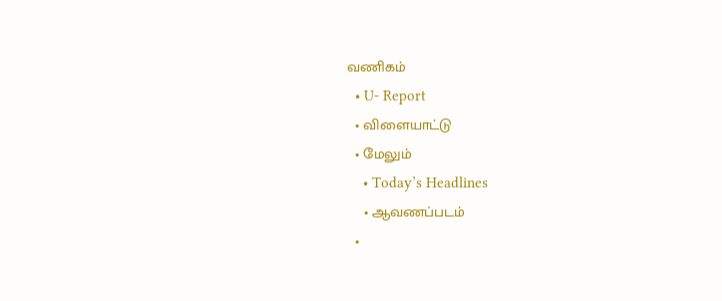வணிகம்
  • U- Report
  • விளையாட்டு
  • மேலும்
    • Today’s Headlines
    • ஆவணப்படம்
  •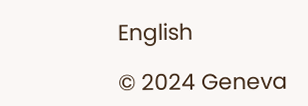English

© 2024 Geneva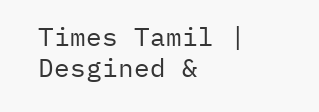Times Tamil | Desgined &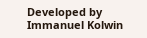Developed by Immanuel Kolwin